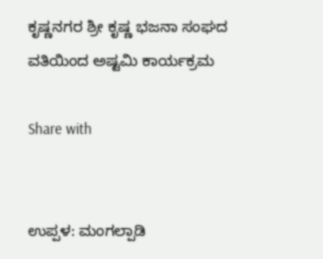ಕೃಷ್ಣನಗರ ಶ್ರೀ ಕೃಷ್ಣ ಭಜನಾ ಸಂಘದ ವತಿಯಿಂದ ಅಷ್ಟಮಿ ಕಾರ್ಯಕ್ರಮ

Share with


ಉಪ್ಪಳ: ಮಂಗಲ್ಪಾಡಿ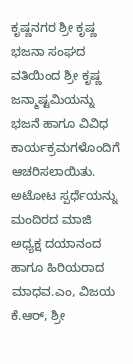ಕೃಷ್ಣನಗರ ಶ್ರೀ ಕೃಷ್ಣ ಭಜನಾ ಸಂಘದ ವತಿಯಿಂದ ಶ್ರೀ ಕೃಷ್ಣ ಜನ್ಮಾಷ್ಟಮಿಯನ್ನು  ಭಜನೆ ಹಾಗೂ ವಿವಿಧ ಕಾರ್ಯಕ್ರಮಗಳೊಂದಿಗೆ ಆಚರಿಸಲಾಯಿತು. ಅಟೋಟ ಸ್ಪರ್ಧೆಯನ್ನು ಮಂದಿರದ ಮಾಜಿ ಅಧ್ಯಕ್ಷ ದಯಾನಂದ ಹಾಗೂ ಹಿರಿಯರಾದ ಮಾಧವ.ಎಂ, ವಿಜಯ ಕೆ.ಆರ್, ಶ್ರೀ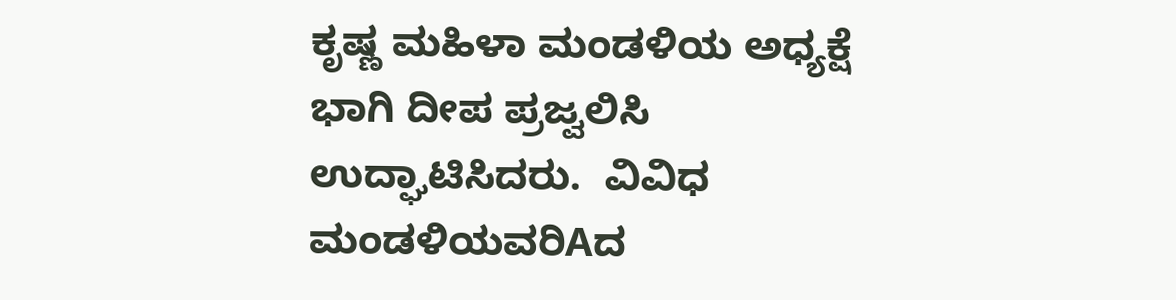ಕೃಷ್ಣ ಮಹಿಳಾ ಮಂಡಳಿಯ ಅಧ್ಯಕ್ಷೆ ಭಾಗಿ ದೀಪ ಪ್ರಜ್ವಲಿಸಿ ಉದ್ಘಾಟಿಸಿದರು.  ವಿವಿಧ ಮಂಡಳಿಯವರಿAದ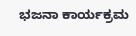ಭಜನಾ ಕಾರ್ಯಕ್ರಮ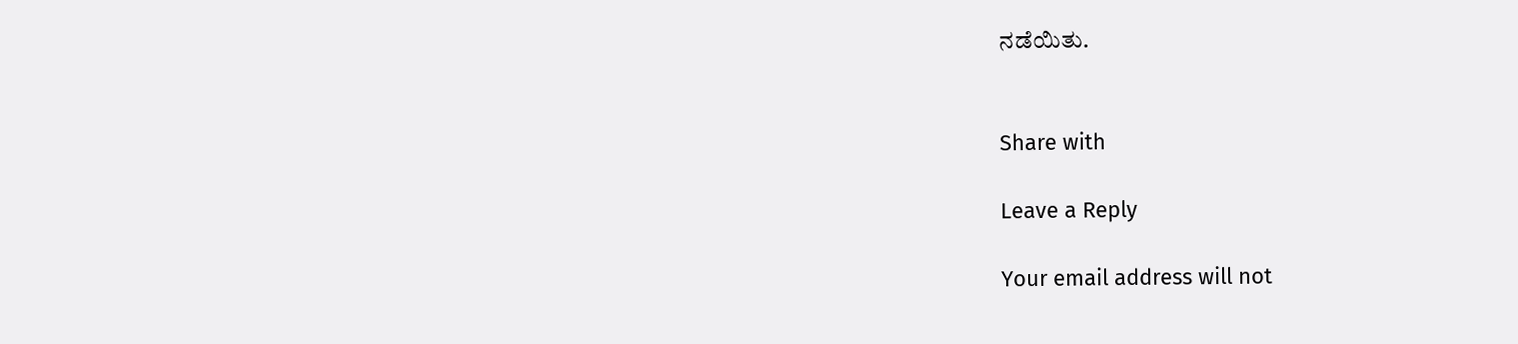ನಡೆಯಿತು.


Share with

Leave a Reply

Your email address will not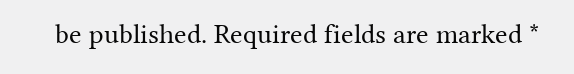be published. Required fields are marked *